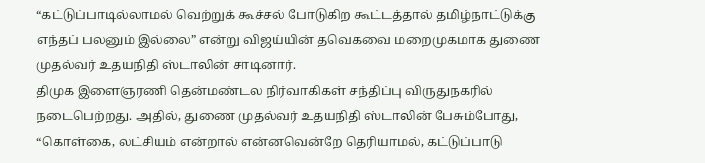“கட்டுப்பாடில்லாமல் வெற்றுக் கூச்சல் போடுகிற கூட்டத்தால் தமிழ்நாட்டுக்கு எந்தப் பலனும் இல்லை” என்று விஜய்யின் தவெகவை மறைமுகமாக துணை முதல்வர் உதயநிதி ஸ்டாலின் சாடினார்.
திமுக இளைஞரணி தென்மண்டல நிர்வாகிகள் சந்திப்பு விருதுநகரில் நடைபெற்றது. அதில், துணை முதல்வர் உதயநிதி ஸ்டாலின் பேசும்போது, “கொள்கை, லட்சியம் என்றால் என்னவென்றே தெரியாமல், கட்டுப்பாடு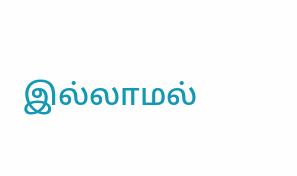இல்லாமல்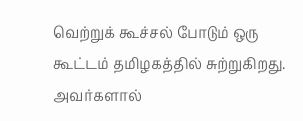வெற்றுக் கூச்சல் போடும் ஒரு கூட்டம் தமிழகத்தில் சுற்றுகிறது. அவர்களால்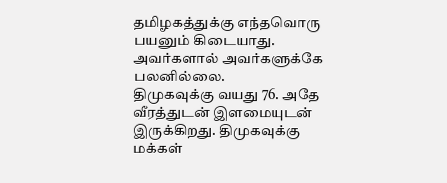தமிழகத்துக்கு எந்தவொரு பயனும் கிடையாது. அவர்களால் அவர்களுக்கே பலனில்லை.
திமுகவுக்கு வயது 76. அதே வீரத்துடன் இளமையுடன் இருக்கிறது. திமுகவுக்கு மக்கள்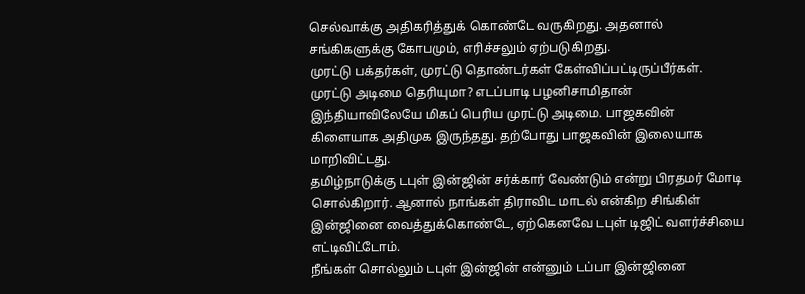செல்வாக்கு அதிகரித்துக் கொண்டே வருகிறது. அதனால் சங்கிகளுக்கு கோபமும், எரிச்சலும் ஏற்படுகிறது.
முரட்டு பக்தர்கள், முரட்டு தொண்டர்கள் கேள்விப்பட்டிருப்பீர்கள். முரட்டு அடிமை தெரியுமா? எடப்பாடி பழனிசாமிதான் இந்தியாவிலேயே மிகப் பெரிய முரட்டு அடிமை. பாஜகவின் கிளையாக அதிமுக இருந்தது. தற்போது பாஜகவின் இலையாக மாறிவிட்டது.
தமிழ்நாடுக்கு டபுள் இன்ஜின் சர்க்கார் வேண்டும் என்று பிரதமர் மோடி சொல்கிறார். ஆனால் நாங்கள் திராவிட மாடல் என்கிற சிங்கிள் இன்ஜினை வைத்துக்கொண்டே, ஏற்கெனவே டபுள் டிஜிட் வளர்ச்சியை எட்டிவிட்டோம்.
நீங்கள் சொல்லும் டபுள் இன்ஜின் என்னும் டப்பா இன்ஜினை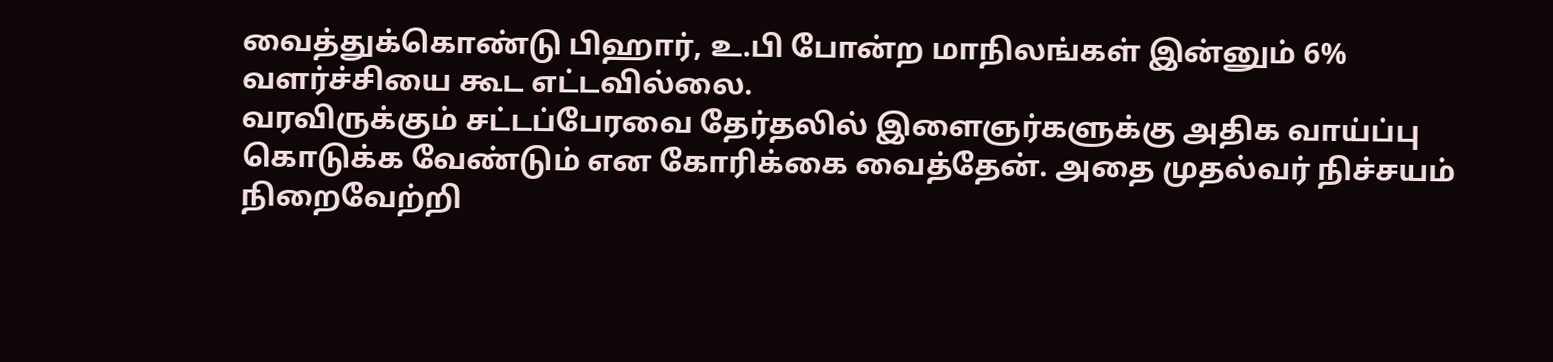வைத்துக்கொண்டு பிஹார், உ.பி போன்ற மாநிலங்கள் இன்னும் 6% வளர்ச்சியை கூட எட்டவில்லை.
வரவிருக்கும் சட்டப்பேரவை தேர்தலில் இளைஞர்களுக்கு அதிக வாய்ப்பு கொடுக்க வேண்டும் என கோரிக்கை வைத்தேன். அதை முதல்வர் நிச்சயம் நிறைவேற்றி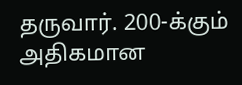தருவார். 200-க்கும் அதிகமான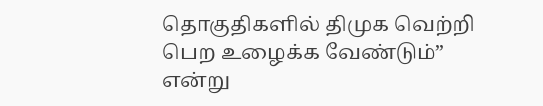தொகுதிகளில் திமுக வெற்றி பெற உழைக்க வேண்டும்” என்று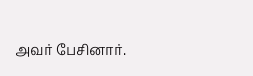அவர் பேசினார்.